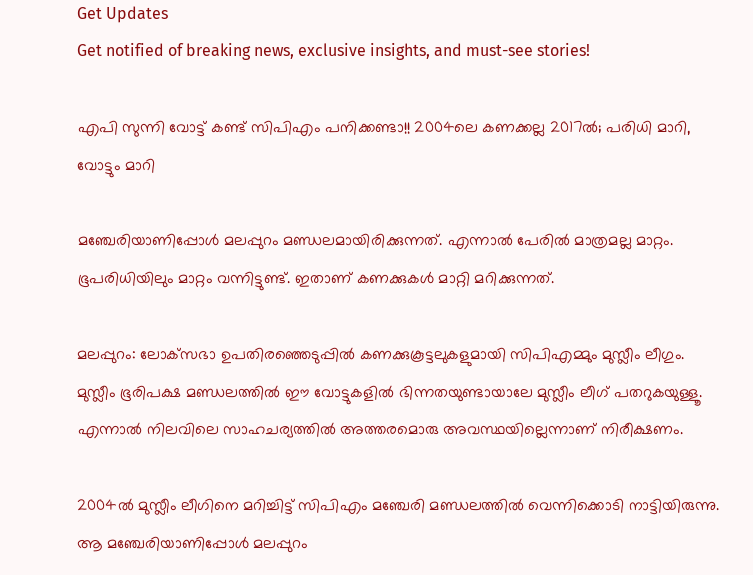Get Updates
Get notified of breaking news, exclusive insights, and must-see stories!

എപി സുന്നി വോട്ട് കണ്ട് സിപിഎം പനിക്കണ്ടാ!! 2004ലെ കണക്കല്ല 2017ല്‍; പരിധി മാറി, വോട്ടും മാറി

മഞ്ചേരിയാണിപ്പോള്‍ മലപ്പുറം മണ്ഡലമായിരിക്കുന്നത്. എന്നാല്‍ പേരില്‍ മാത്രമല്ല മാറ്റം. ഭൂപരിധിയിലും മാറ്റം വന്നിട്ടുണ്ട്. ഇതാണ് കണക്കുകള്‍ മാറ്റി മറിക്കുന്നത്.

മലപ്പുറം: ലോക്‌സഭാ ഉപതിരഞ്ഞെടുപ്പില്‍ കണക്കുകൂട്ടലുകളുമായി സിപിഎമ്മും മുസ്ലീം ലീഗും. മുസ്ലീം ഭൂരിപക്ഷ മണ്ഡലത്തില്‍ ഈ വോട്ടുകളില്‍ ഭിന്നതയുണ്ടായാലേ മുസ്ലീം ലീഗ് പതറുകയുള്ളൂ. എന്നാല്‍ നിലവിലെ സാഹചര്യത്തില്‍ അത്തരമൊരു അവസ്ഥയില്ലെന്നാണ് നിരീക്ഷണം.

2004ല്‍ മുസ്ലീം ലീഗിനെ മറിച്ചിട്ട് സിപിഎം മഞ്ചേരി മണ്ഡലത്തില്‍ വെന്നിക്കൊടി നാട്ടിയിരുന്നു. ആ മഞ്ചേരിയാണിപ്പോള്‍ മലപ്പുറം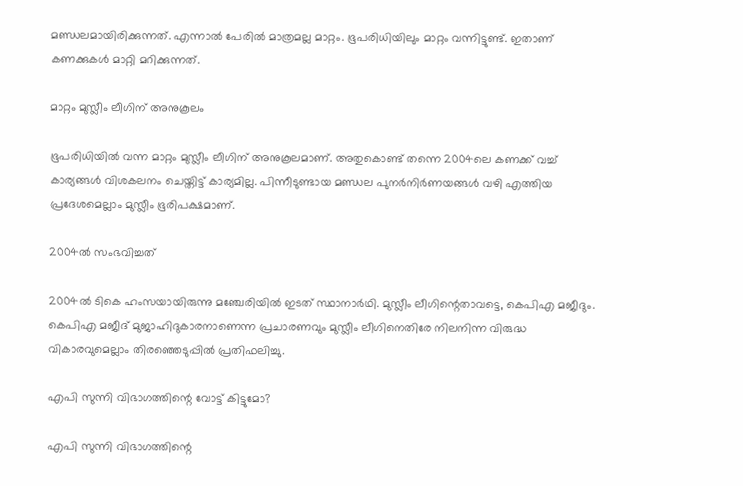മണ്ഡലമായിരിക്കുന്നത്. എന്നാല്‍ പേരില്‍ മാത്രമല്ല മാറ്റം. ഭൂപരിധിയിലും മാറ്റം വന്നിട്ടുണ്ട്. ഇതാണ് കണക്കുകള്‍ മാറ്റി മറിക്കുന്നത്.

മാറ്റം മുസ്ലീം ലീഗിന് അനുകൂലം

ഭൂപരിധിയില്‍ വന്ന മാറ്റം മുസ്ലീം ലീഗിന് അനുകൂലമാണ്. അതുകൊണ്ട് തന്നെ 2004ലെ കണക്ക് വച്ച് കാര്യങ്ങള്‍ വിശകലനം ചെയ്തിട്ട് കാര്യമില്ല. പിന്നീടുണ്ടായ മണ്ഡല പുനര്‍നിര്‍ണയങ്ങള്‍ വഴി എത്തിയ പ്രദേശമെല്ലാം മുസ്ലീം ഭൂരിപക്ഷമാണ്.

2004ല്‍ സംഭവിച്ചത്

2004ല്‍ ടികെ ഹംസയായിരുന്നു മഞ്ചേരിയില്‍ ഇടത് സ്ഥാനാര്‍ഥി. മുസ്ലീം ലീഗിന്റെതാവട്ടെ, കെപിഎ മജീദും. കെപിഎ മജീദ് മുജാഹിദുകാരനാണെന്ന പ്രചാരണവും മുസ്ലീം ലീഗിനെതിരേ നിലനിന്ന വിരുദ്ധ വികാരവുമെല്ലാം തിരഞ്ഞെടുപ്പില്‍ പ്രതിഫലിച്ചു.

എപി സുന്നി വിഭാഗത്തിന്റെ വോട്ട് കിട്ടുമോ?

എപി സുന്നി വിഭാഗത്തിന്റെ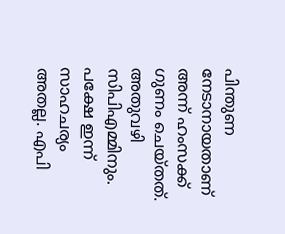പിന്തുണ നേടാനായതാണ് അന്ന് ഹംസക്ക് ഗുണം ചെയ്തത്. അതുവഴി സിപിഎമ്മിനും. പക്ഷേ ഇന്ന് സാഹചര്യം അതല്ല. എപി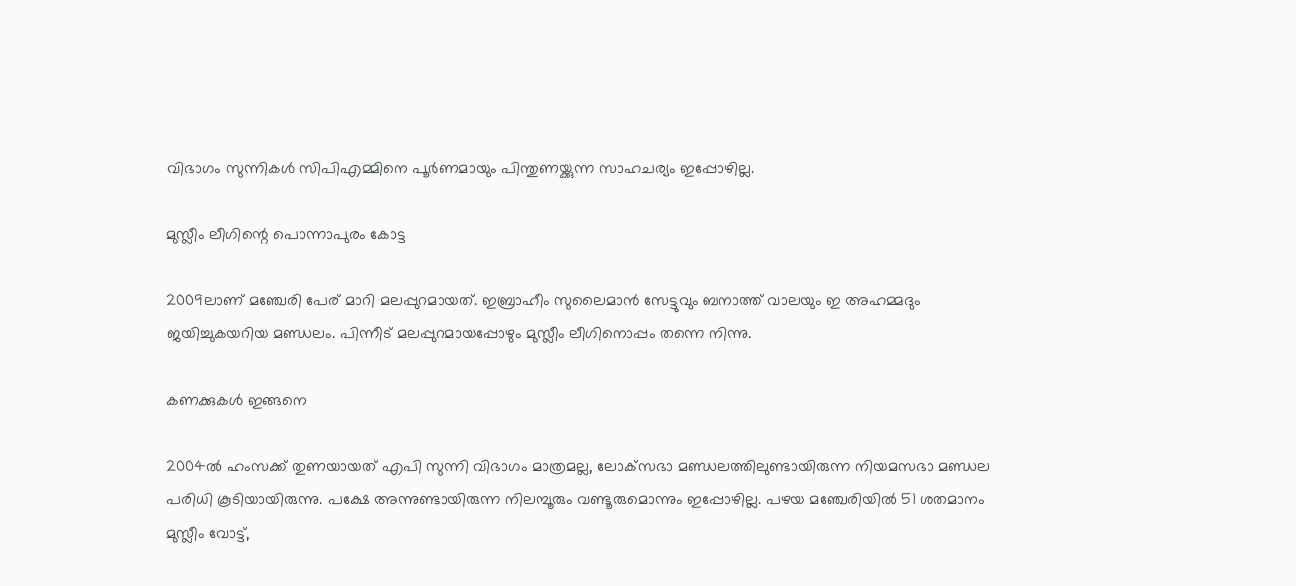വിഭാഗം സുന്നികള്‍ സിപിഎമ്മിനെ പൂര്‍ണമായും പിന്തുണയ്ക്കുന്ന സാഹചര്യം ഇപ്പോഴില്ല.

മുസ്ലീം ലീഗിന്റെ പൊന്നാപുരം കോട്ട

2009ലാണ് മഞ്ചേരി പേര് മാറി മലപ്പുറമായത്. ഇബ്രാഹീം സുലൈമാന്‍ സേട്ടുവും ബനാത്ത് വാലയും ഇ അഹമ്മദും ജയിച്ചുകയറിയ മണ്ഡലം. പിന്നീട് മലപ്പുറമായപ്പോഴും മുസ്ലീം ലീഗിനൊപ്പം തന്നെ നിന്നു.

കണക്കുകള്‍ ഇങ്ങനെ

2004ല്‍ ഹംസക്ക് തുണയായത് എപി സുന്നി വിഭാഗം മാത്രമല്ല, ലോക്‌സഭാ മണ്ഡലത്തിലുണ്ടായിരുന്ന നിയമസഭാ മണ്ഡല പരിധി കൂടിയായിരുന്നു. പക്ഷേ അന്നുണ്ടായിരുന്ന നിലമ്പൂരും വണ്ടൂരുമൊന്നും ഇപ്പോഴില്ല. പഴയ മഞ്ചേരിയില്‍ 51 ശതമാനം മുസ്ലീം വോട്ട്,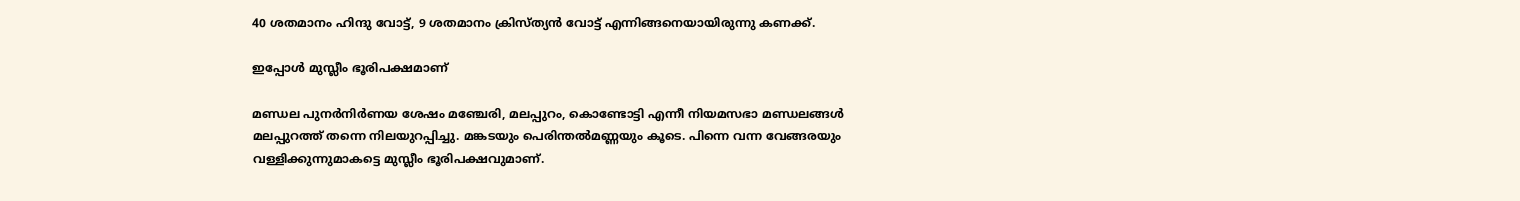40 ശതമാനം ഹിന്ദു വോട്ട്, 9 ശതമാനം ക്രിസ്ത്യന്‍ വോട്ട് എന്നിങ്ങനെയായിരുന്നു കണക്ക്.

ഇപ്പോള്‍ മുസ്ലീം ഭൂരിപക്ഷമാണ്

മണ്ഡല പുനര്‍നിര്‍ണയ ശേഷം മഞ്ചേരി, മലപ്പുറം, കൊണ്ടോട്ടി എന്നീ നിയമസഭാ മണ്ഡലങ്ങള്‍ മലപ്പുറത്ത് തന്നെ നിലയുറപ്പിച്ചു. മങ്കടയും പെരിന്തല്‍മണ്ണയും കൂടെ. പിന്നെ വന്ന വേങ്ങരയും വള്ളിക്കുന്നുമാകട്ടെ മുസ്ലീം ഭൂരിപക്ഷവുമാണ്.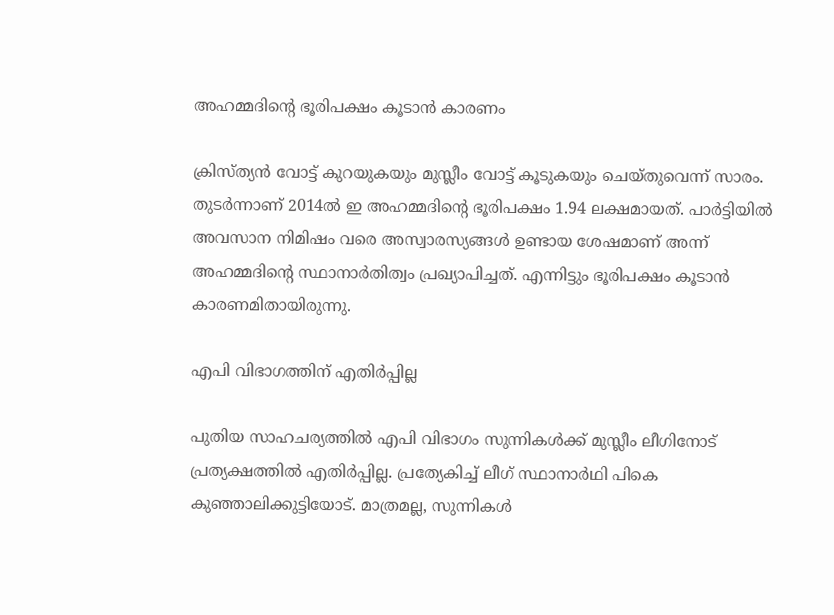അഹമ്മദിന്റെ ഭൂരിപക്ഷം കൂടാന്‍ കാരണം

ക്രിസ്ത്യന്‍ വോട്ട് കുറയുകയും മുസ്ലീം വോട്ട് കൂടുകയും ചെയ്തുവെന്ന് സാരം. തുടര്‍ന്നാണ് 2014ല്‍ ഇ അഹമ്മദിന്റെ ഭൂരിപക്ഷം 1.94 ലക്ഷമായത്. പാര്‍ട്ടിയില്‍ അവസാന നിമിഷം വരെ അസ്വാരസ്യങ്ങള്‍ ഉണ്ടായ ശേഷമാണ് അന്ന് അഹമ്മദിന്റെ സ്ഥാനാര്‍തിത്വം പ്രഖ്യാപിച്ചത്. എന്നിട്ടും ഭൂരിപക്ഷം കൂടാന്‍ കാരണമിതായിരുന്നു.

എപി വിഭാഗത്തിന് എതിര്‍പ്പില്ല

പുതിയ സാഹചര്യത്തില്‍ എപി വിഭാഗം സുന്നികള്‍ക്ക് മുസ്ലീം ലീഗിനോട് പ്രത്യക്ഷത്തില്‍ എതിര്‍പ്പില്ല. പ്രത്യേകിച്ച് ലീഗ് സ്ഥാനാര്‍ഥി പികെ കുഞ്ഞാലിക്കുട്ടിയോട്. മാത്രമല്ല, സുന്നികള്‍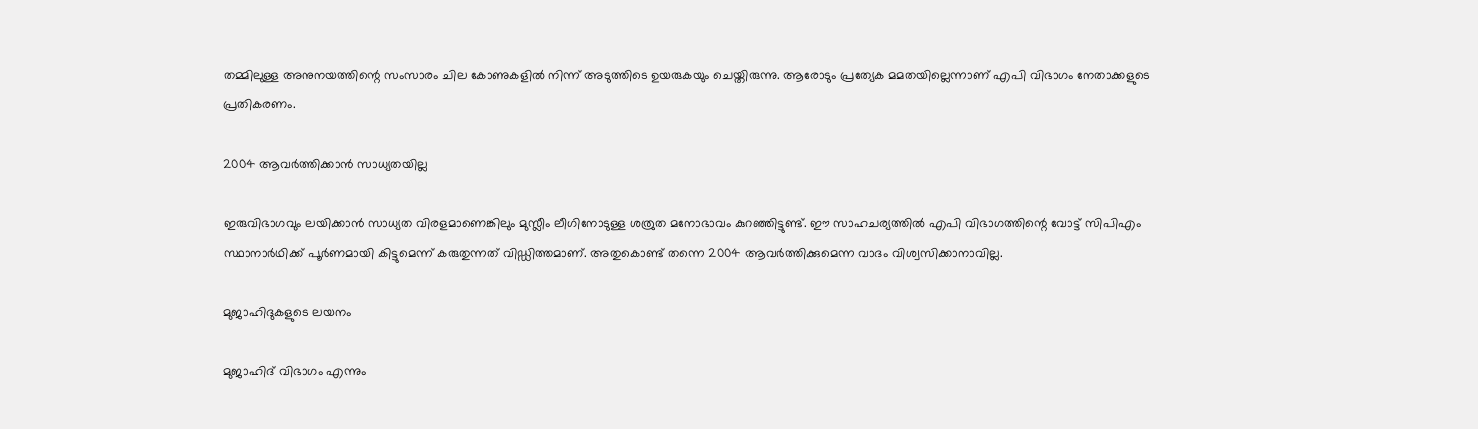തമ്മിലുള്ള അനുനയത്തിന്റെ സംസാരം ചില കോണുകളില്‍ നിന്ന് അടുത്തിടെ ഉയരുകയും ചെയ്തിരുന്നു. ആരോടും പ്രത്യേക മമതയില്ലെന്നാണ് എപി വിഭാഗം നേതാക്കളുടെ പ്രതികരണം.

2004 ആവര്‍ത്തിക്കാന്‍ സാധ്യതയില്ല

ഇരുവിഭാഗവും ലയിക്കാന്‍ സാധ്യത വിരളമാണെങ്കിലും മുസ്ലീം ലീഗിനോടുള്ള ശത്രുത മനോഭാവം കുറഞ്ഞിട്ടുണ്ട്. ഈ സാഹചര്യത്തില്‍ എപി വിഭാഗത്തിന്റെ വോട്ട് സിപിഎം സ്ഥാനാര്‍ഥിക്ക് പൂര്‍ണമായി കിട്ടുമെന്ന് കരുതുന്നത് വിഡ്ഡിത്തമാണ്. അതുകൊണ്ട് തന്നെ 2004 ആവര്‍ത്തിക്കുമെന്ന വാദം വിശ്വസിക്കാനാവില്ല.

മുജാഹിദുകളുടെ ലയനം

മുജാഹിദ് വിഭാഗം എന്നും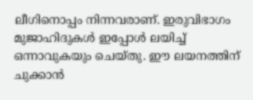ലീഗിനൊപ്പം നിന്നവരാണ്. ഇരുവിഭാഗം മുജാഹിദുകള്‍ ഇപ്പോള്‍ ലയിച്ച് ഒന്നാവുകയും ചെയ്തു. ഈ ലയനത്തിന് ചുക്കാന്‍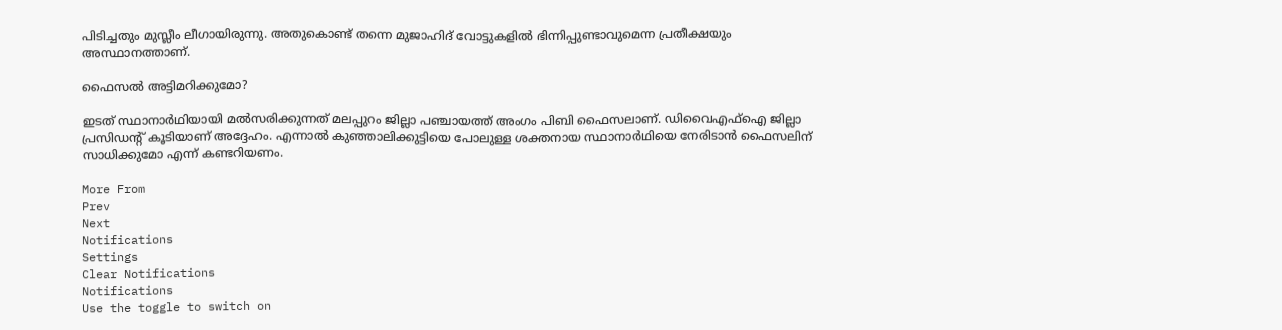പിടിച്ചതും മുസ്ലീം ലീഗായിരുന്നു. അതുകൊണ്ട് തന്നെ മുജാഹിദ് വോട്ടുകളില്‍ ഭിന്നിപ്പുണ്ടാവുമെന്ന പ്രതീക്ഷയും അസ്ഥാനത്താണ്.

ഫൈസല്‍ അട്ടിമറിക്കുമോ?

ഇടത് സ്ഥാനാര്‍ഥിയായി മല്‍സരിക്കുന്നത് മലപ്പുറം ജില്ലാ പഞ്ചായത്ത് അംഗം പിബി ഫൈസലാണ്. ഡിവൈഎഫ്‌ഐ ജില്ലാ പ്രസിഡന്റ് കൂടിയാണ് അദ്ദേഹം. എന്നാല്‍ കുഞ്ഞാലിക്കുട്ടിയെ പോലുള്ള ശക്തനായ സ്ഥാനാര്‍ഥിയെ നേരിടാന്‍ ഫൈസലിന് സാധിക്കുമോ എന്ന് കണ്ടറിയണം.

More From
Prev
Next
Notifications
Settings
Clear Notifications
Notifications
Use the toggle to switch on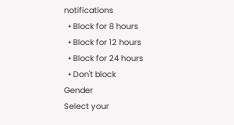notifications
  • Block for 8 hours
  • Block for 12 hours
  • Block for 24 hours
  • Don't block
Gender
Select your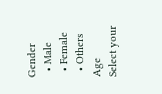Gender
  • Male
  • Female
  • Others
Age
Select your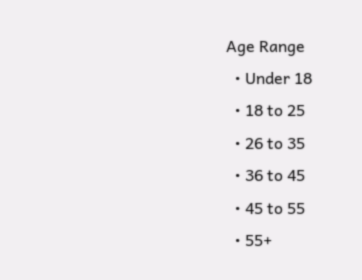Age Range
  • Under 18
  • 18 to 25
  • 26 to 35
  • 36 to 45
  • 45 to 55
  • 55+